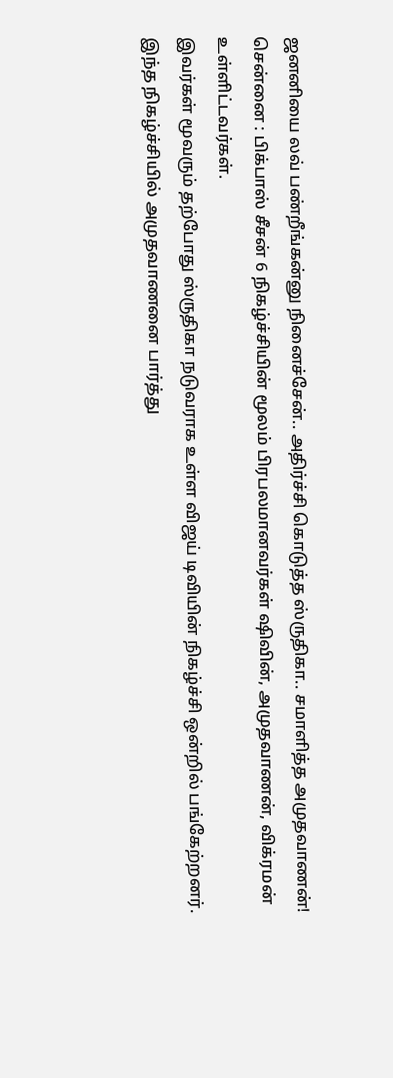ஜனனியை லவ் பண்றீங்கன்னு நினைச்சேன்.. அதிர்ச்சி கொடுத்த ஸ்ருதிகா.. சமாளித்த அமுதவாணன்!
சென்னை : பிக்பாஸ் சீசன் 6 நிகழ்ச்சியின் மூலம் பிரபலமானவர்கள் ஷிவின், அமுதவாணன், விக்ரமன் உள்ளிட்டவர்கள்.
இவர்கள் மூவரும் தற்போது ஸ்ருதிகா நடுவராக உள்ள விஜய் டிவியின் நிகழ்ச்சி ஒன்றில் பங்கேற்றனர்.
இந்த நிகழ்ச்சியில் அமுதவாணனை பார்த்து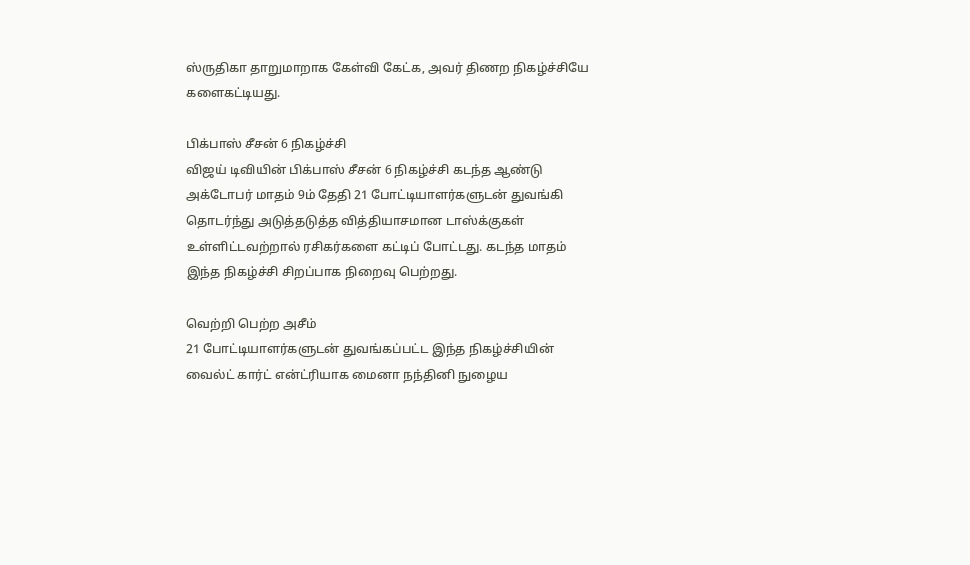ஸ்ருதிகா தாறுமாறாக கேள்வி கேட்க, அவர் திணற நிகழ்ச்சியே களைகட்டியது.

பிக்பாஸ் சீசன் 6 நிகழ்ச்சி
விஜய் டிவியின் பிக்பாஸ் சீசன் 6 நிகழ்ச்சி கடந்த ஆண்டு அக்டோபர் மாதம் 9ம் தேதி 21 போட்டியாளர்களுடன் துவங்கி தொடர்ந்து அடுத்தடுத்த வித்தியாசமான டாஸ்க்குகள் உள்ளிட்டவற்றால் ரசிகர்களை கட்டிப் போட்டது. கடந்த மாதம் இந்த நிகழ்ச்சி சிறப்பாக நிறைவு பெற்றது.

வெற்றி பெற்ற அசீம்
21 போட்டியாளர்களுடன் துவங்கப்பட்ட இந்த நிகழ்ச்சியின் வைல்ட் கார்ட் என்ட்ரியாக மைனா நந்தினி நுழைய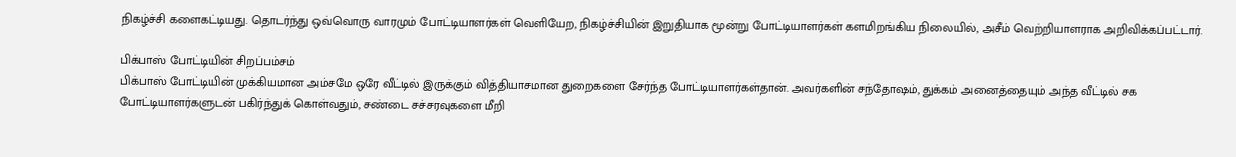நிகழ்ச்சி களைகட்டியது. தொடர்ந்து ஒவ்வொரு வாரமும் போட்டியாளர்கள் வெளியேற, நிகழ்ச்சியின் இறுதியாக மூன்று போட்டியாளர்கள் களமிறங்கிய நிலையில், அசீம் வெற்றியாளராக அறிவிக்கப்பட்டார்.

பிக்பாஸ் போட்டியின் சிறப்பம்சம்
பிக்பாஸ் போட்டியின் முக்கியமான அம்சமே ஒரே வீட்டில் இருக்கும் வித்தியாசமான துறைகளை சேர்ந்த போட்டியாளர்கள்தான். அவர்களின் சந்தோஷம், துக்கம் அனைத்தையும் அந்த வீட்டில் சக போட்டியாளர்களுடன் பகிர்ந்துக் கொள்வதும், சண்டை சச்சரவுகளை மீறி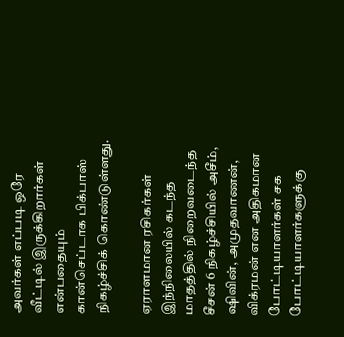அவர்கள் எப்படி ஒரே வீட்டில் இருக்கிறார்கள் என்பதையும் கான்செப்டாக பிக்பாஸ் நிகழ்ச்சிக் கொண்டுள்ளது.

ஏராளமான ரசிகர்கள்
இந்நிலையில் கடந்த மாதத்தில் நிறைவடைந்த சீசன் 6 நிகழ்ச்சியில் அசீம், ஷிவின், அமுதவாணன், விக்ரமன் என அதிகமான போட்டியாளர்கள் சக போட்டியாளர்களுக்கு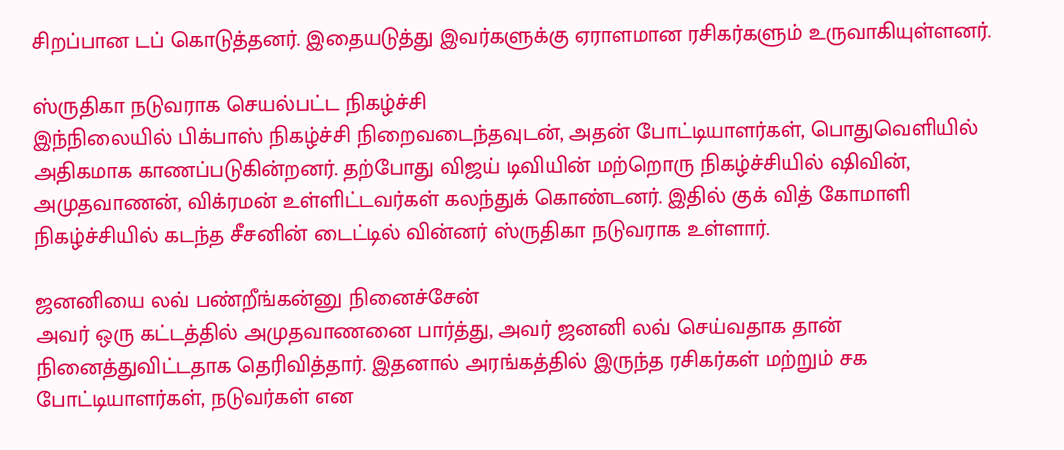சிறப்பான டப் கொடுத்தனர். இதையடுத்து இவர்களுக்கு ஏராளமான ரசிகர்களும் உருவாகியுள்ளனர்.

ஸ்ருதிகா நடுவராக செயல்பட்ட நிகழ்ச்சி
இந்நிலையில் பிக்பாஸ் நிகழ்ச்சி நிறைவடைந்தவுடன், அதன் போட்டியாளர்கள், பொதுவெளியில் அதிகமாக காணப்படுகின்றனர். தற்போது விஜய் டிவியின் மற்றொரு நிகழ்ச்சியில் ஷிவின், அமுதவாணன், விக்ரமன் உள்ளிட்டவர்கள் கலந்துக் கொண்டனர். இதில் குக் வித் கோமாளி நிகழ்ச்சியில் கடந்த சீசனின் டைட்டில் வின்னர் ஸ்ருதிகா நடுவராக உள்ளார்.

ஜனனியை லவ் பண்றீங்கன்னு நினைச்சேன்
அவர் ஒரு கட்டத்தில் அமுதவாணனை பார்த்து, அவர் ஜனனி லவ் செய்வதாக தான் நினைத்துவிட்டதாக தெரிவித்தார். இதனால் அரங்கத்தில் இருந்த ரசிகர்கள் மற்றும் சக போட்டியாளர்கள், நடுவர்கள் என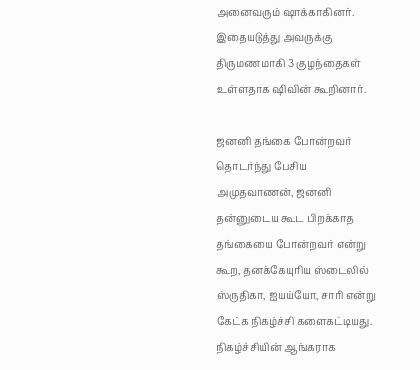அனைவரும் ஷாக்காகினர். இதையடுத்து அவருக்கு திருமணமாகி 3 குழந்தைகள் உள்ளதாக ஷிவின் கூறினார்.

ஜனனி தங்கை போன்றவர்
தொடர்ந்து பேசிய அமுதவாணன், ஜனனி தன்னுடைய கூட பிறக்காத தங்கையை போன்றவர் என்று கூற, தனக்கேயுரிய ஸ்டைலில் ஸ்ருதிகா, ஐயய்யோ, சாரி என்று கேட்க நிகழ்ச்சி களைகட்டியது. நிகழ்ச்சியின் ஆங்கராக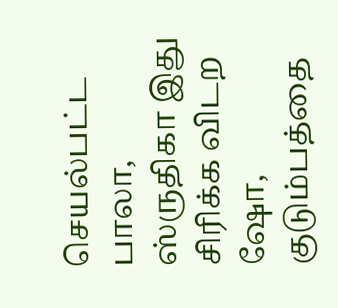செயல்பட்ட பாலா, ஸ்ருதிகா இது சிரிக்க விடற ஷோ, குடும்பத்தை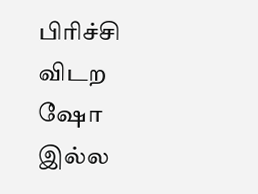பிரிச்சி விடற ஷோ இல்ல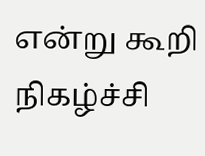என்று கூறி நிகழ்ச்சி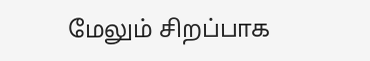மேலும் சிறப்பாக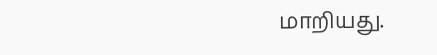மாறியது.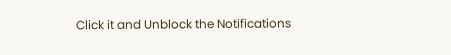Click it and Unblock the Notifications